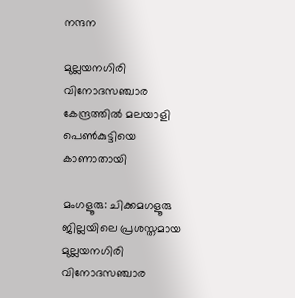നന്ദന

മുല്ലയനഗിരി വിനോദസഞ്ചാര കേന്ദ്രത്തിൽ മലയാളി പെൺകുട്ടിയെ കാണാതായി

മംഗളൂരു: ചിക്കമഗളൂരു ജില്ലയിലെ പ്രശസ്തമായ മുല്ലയനഗിരി വിനോദസഞ്ചാര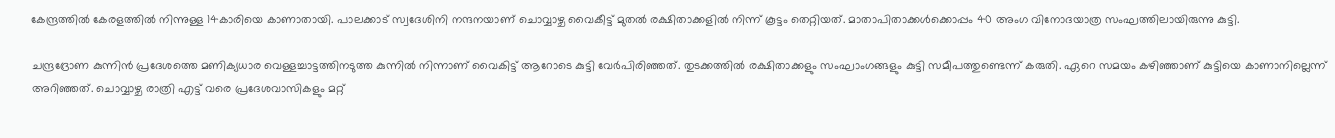കേന്ദ്രത്തിൽ കേരളത്തിൽ നിന്നുള്ള 14കാരിയെ കാണാതായി. പാലക്കാട് സ്വദേശിനി നന്ദനയാണ് ചൊവ്വാഴ്ച വൈകീട്ട് മുതൽ രക്ഷിതാക്കളിൽ നിന്ന് കൂട്ടം തെറ്റിയത്. മാതാപിതാക്കൾക്കൊപ്പം 40 അംഗ വിനോദയാത്ര സംഘത്തിലായിരുന്നു കുട്ടി.

ചന്ദ്രദ്രോണ കുന്നിൻ പ്രദേശത്തെ മണിക്യധാര വെള്ളച്ചാട്ടത്തിനടുത്ത കുന്നിൽ നിന്നാണ് വൈകിട്ട് ആറോടെ കുട്ടി വേർപിരിഞ്ഞത്. തുടക്കത്തിൽ രക്ഷിതാക്കളും സംഘാംഗങ്ങളും കുട്ടി സമീപത്തുണ്ടെന്ന് കരുതി. ഏറെ സമയം കഴിഞ്ഞാണ് കുട്ടിയെ കാണാനില്ലെന്ന് അറിഞ്ഞത്. ചൊവ്വാഴ്ച രാത്രി എട്ട് വരെ പ്രദേശവാസികളും മറ്റ്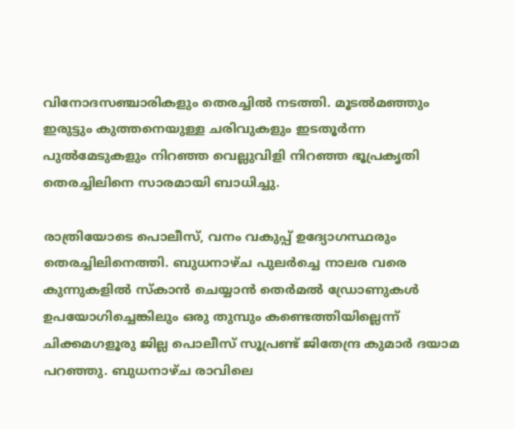വിനോദസഞ്ചാരികളും തെരച്ചിൽ നടത്തി. മൂടൽമഞ്ഞും ഇരുട്ടും കുത്തനെയുള്ള ചരിവുകളും ഇടതൂർന്ന പുൽമേടുകളും നിറഞ്ഞ വെല്ലുവിളി നിറഞ്ഞ ഭൂപ്രകൃതി തെരച്ചിലിനെ സാരമായി ബാധിച്ചു.

രാത്രിയോടെ പൊലീസ്, വനം വകുപ്പ് ഉദ്യോഗസ്ഥരും തെരച്ചിലിനെത്തി. ബുധനാഴ്ച പുലർച്ചെ നാലര വരെ കുന്നുകളിൽ സ്കാൻ ചെയ്യാൻ തെർമൽ ഡ്രോണുകൾ ഉപയോഗിച്ചെങ്കിലും ഒരു തുമ്പും കണ്ടെത്തിയില്ലെന്ന് ചിക്കമഗളൂരു ജില്ല പൊലീസ് സൂപ്രണ്ട് ജിതേന്ദ്ര കുമാർ ദയാമ പറഞ്ഞു. ബുധനാഴ്ച രാവിലെ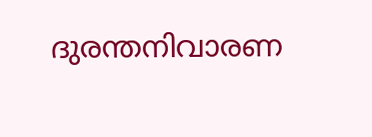ദുരന്തനിവാരണ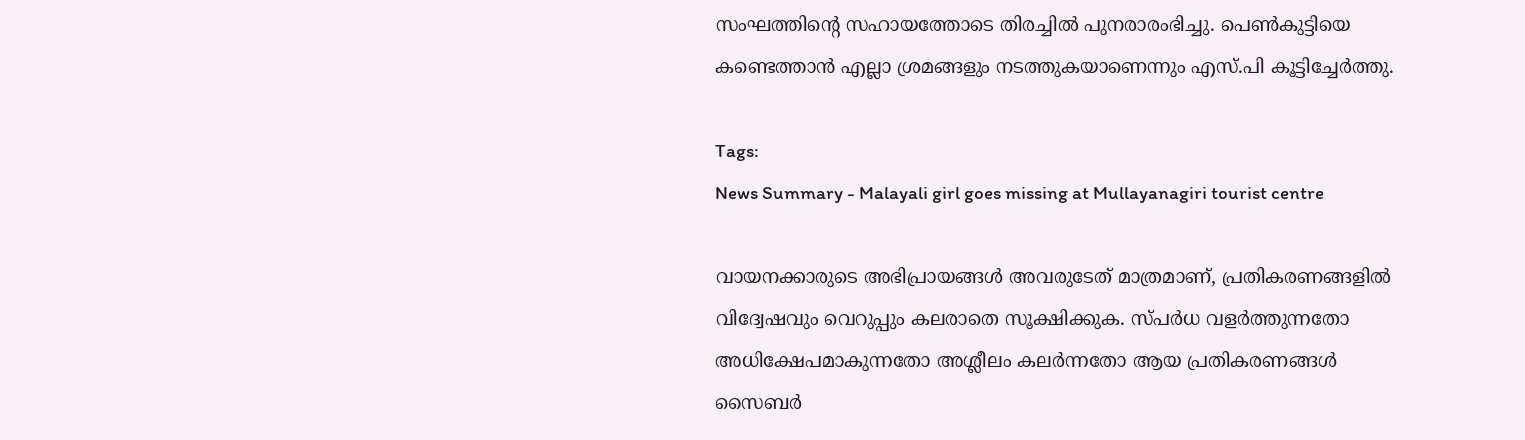സംഘത്തിന്റെ സഹായത്തോടെ തിരച്ചിൽ പുനരാരംഭിച്ചു. പെൺകുട്ടിയെ കണ്ടെത്താൻ എല്ലാ ശ്രമങ്ങളും നടത്തുകയാണെന്നും എസ്.പി കൂട്ടിച്ചേർത്തു.

Tags:
News Summary - Malayali girl goes missing at Mullayanagiri tourist centre

വായനക്കാരുടെ അഭിപ്രായങ്ങള്‍ അവരുടേത് മാത്രമാണ്, പ്രതികരണങ്ങളിൽ വിദ്വേഷവും വെറുപ്പും കലരാതെ സൂക്ഷിക്കുക. സ്പർധ വളർത്തുന്നതോ അധിക്ഷേപമാകുന്നതോ അശ്ലീലം കലർന്നതോ ആയ പ്രതികരണങ്ങൾ സൈബർ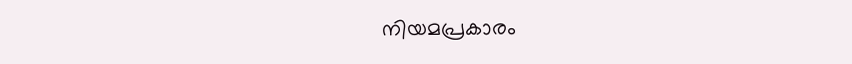നിയമപ്രകാരം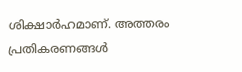ശിക്ഷാർഹമാണ്. അത്തരം പ്രതികരണങ്ങൾ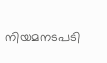നിയമനടപടി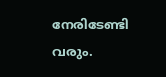നേരിടേണ്ടി വരും.